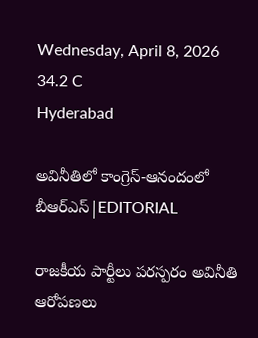Wednesday, April 8, 2026
34.2 C
Hyderabad

అవినీతిలో కాంగ్రెస్-ఆనందంలో బీఆర్ఎస్|EDITORIAL

రాజకీయ పార్టీలు పరస్పరం అవినీతి ఆరోపణలు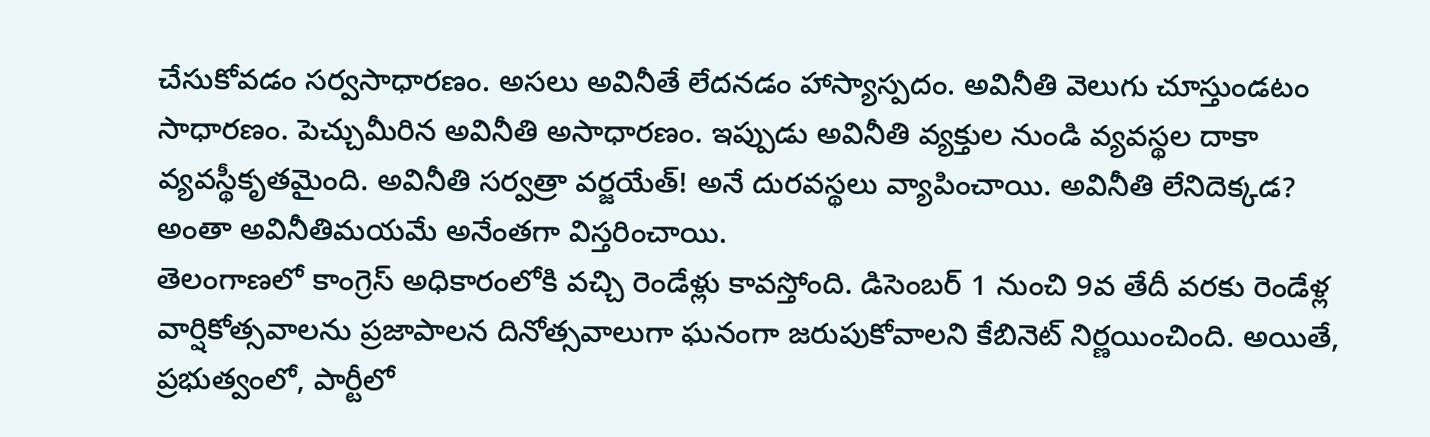చేసుకోవడం సర్వసాధారణం. అసలు అవినీతే లేదనడం హాస్యాస్పదం. అవినీతి వెలుగు చూస్తుండటం సాధారణం. పెచ్చుమీరిన అవినీతి అసాధారణం. ఇప్పుడు అవినీతి వ్యక్తుల నుండి వ్యవస్థల దాకా వ్యవస్థీకృతమైంది. అవినీతి సర్వత్రా వర్జయేత్! అనే దురవస్థలు వ్యాపించాయి. అవినీతి లేనిదెక్కడ? అంతా అవినీతిమయమే అనేంతగా విస్తరించాయి.
తెలంగాణలో కాంగ్రెస్‌ అధికారంలోకి వచ్చి రెండేళ్లు కావస్తోంది. డిసెంబర్‌ 1 నుంచి 9వ తేదీ వరకు రెండేళ్ల వార్షికోత్సవాలను ప్రజాపాలన దినోత్సవాలుగా ఘనంగా జరుపుకోవాలని కేబినెట్ నిర్ణయించింది. అయితే, ప్రభుత్వంలో, పార్టీలో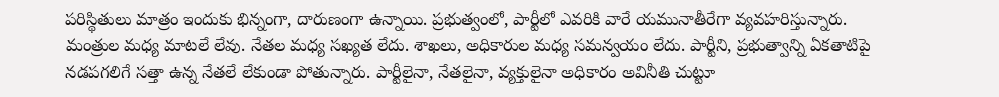పరిస్థితులు మాత్రం ఇందుకు భిన్నంగా, దారుణంగా ఉన్నాయి. ప్రభుత్వంలో, పార్టీలో ఎవరికి వారే యమునాతీరేగా వ్యవహరిస్తున్నారు. మంత్రుల మధ్య మాటలే లేవు. నేతల మధ్య సఖ్యత లేదు. శాఖలు, అధికారుల మధ్య సమన్వయం లేదు. పార్టీని, ప్రభుత్వాన్ని ఏకతాటిపై నడపగలిగే సత్తా ఉన్న నేతలే లేకుండా పోతున్నారు. పార్టీలైనా, నేతలైనా, వ్యక్తులైనా అధికారం అవినీతి చుట్టూ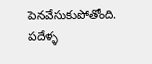పెనవేసుకుపోతోంది. పదేళ్ళ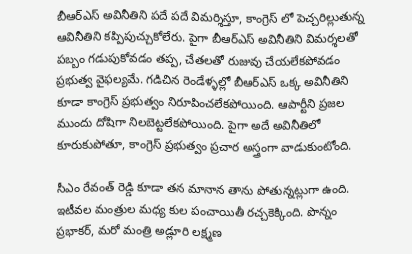బీఆర్‌ఎస్‌ అవినీతిని పదే పదే విమర్శిస్తూ, కాంగ్రెస్ లో పెచ్చరిల్లుతున్న ఆవినీతిని కప్పిపుచ్చుకోలేరు. పైగా బీఆర్ఎస్ అవినీతిని విమర్శలతో పబ్బం గడుపుకోవడం తప్ప, చేతలతో రుజువు చేయలేకపోవడం ప్రభుత్వ వైఫల్యమే. గడిచిన రెండేళ్ళల్లో బీఆర్ఎస్ ఒక్క అవినీతిని కూడా కాంగ్రెస్ ప్రభుత్వం నిరూపించలేకపోయింది. ఆపార్టీని ప్రజల ముందు దోషిగా నిలబెట్టలేకపోయింది. పైగా అదే అవినీతిలో కూరుకుపోతూ, కాంగ్రెస్ ప్రభుత్వం ప్రచార అస్త్రంగా వాడుకుంటోంది.

సీఎం రేవంత్‌ రెడ్డి కూడా తన మానాన తాను పోతున్నట్లుగా ఉంది. ఇటీవల మంత్రుల మధ్య కుల పంచాయితీ రచ్చకెక్కింది. పొన్నం ప్రభాకర్‌, మరో మంత్రి అడ్లూరి లక్ష్మణ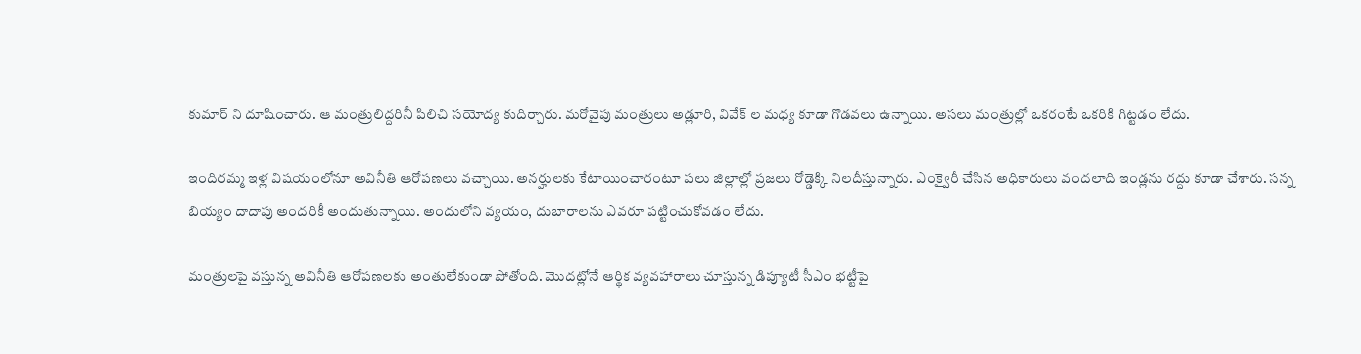కుమార్‌ ని దూషించారు. ఆ మంత్రులిద్దరినీ పిలిచి సయోద్య కుదిర్చారు. మరోవైపు మంత్రులు అడ్లూరి, వివేక్ ల మధ్య కూడా గొడవలు ఉన్నాయి. అసలు మంత్రుల్లో ఒకరంటే ఒకరికి గిట్టడం లేదు.

ఇందిరమ్మ ఇళ్ల విషయంలోనూ అవినీతి ఆరోపణలు వచ్చాయి. అనర్హులకు కేటాయించారంటూ పలు జిల్లాల్లో ప్రజలు రోడ్డెక్కి నిలదీస్తున్నారు. ఎంక్వైరీ చేసిన అధికారులు వందలాది ఇండ్లను రద్దు కూడా చేశారు. సన్న బియ్యం దాదాపు అందరికీ అందుతున్నాయి. అందులోని వ్యయం, దుబారాలను ఎవరూ పట్టించుకోవడం లేదు.

మంత్రులపై వస్తున్న అవినీతి ఆరోపణలకు అంతులేకుండా పోతోంది. మొదట్లోనే ఆర్థిక వ్యవహారాలు చూస్తున్న డిప్యూటీ సీఎం భట్టీపై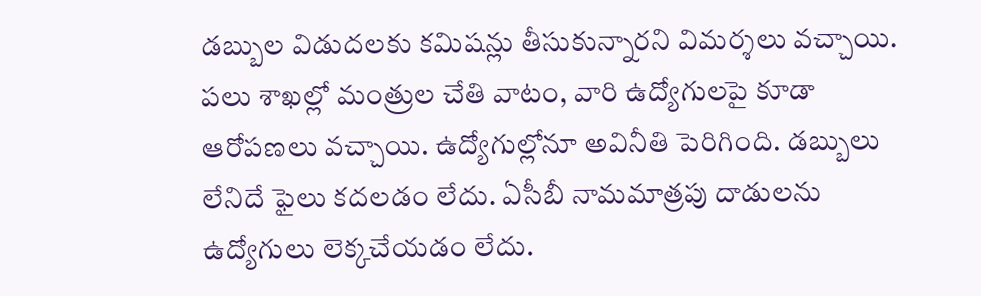డబ్బుల విడుదలకు కమిషన్లు తీసుకున్నారని విమర్శలు వచ్చాయి. పలు శాఖల్లో మంత్రుల చేతి వాటం, వారి ఉద్యోగులపై కూడా ఆరోపణలు వచ్చాయి. ఉద్యోగుల్లోనూ అవినీతి పెరిగింది. డబ్బులు లేనిదే ఫైలు కదలడం లేదు. ఏసీబీ నామమాత్రపు దాడులను ఉద్యోగులు లెక్కచేయడం లేదు.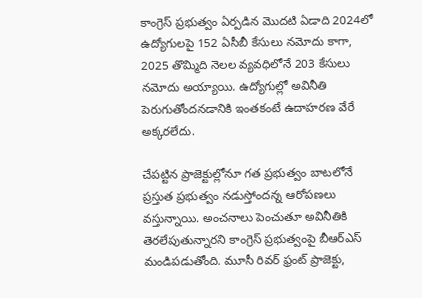కాంగ్రెస్ ప్రభుత్వం ఏర్పడిన మొదటి ఏడాది 2024లో ఉద్యోగులపై 152 ఏసీబీ కేసులు నమోదు కాగా, 2025 తొమ్మిది నెలల వ్యవధిలోనే 203 కేసులు నమోదు అయ్యాయి. ఉద్యోగుల్లో అవినీతి పెరుగుతోందనడానికి ఇంతకంటే ఉదాహరణ వేరే అక్కరలేదు.

చేపట్టిన ప్రాజెక్టుల్లోనూ గత ప్రభుత్వం బాటలోనే ప్రస్తుత ప్రభుత్వం నడుస్తోందన్న ఆరోపణలు వస్తున్నాయి. అంచనాలు పెంచుతూ అవినీతికి తెరలేపుతున్నారని కాంగ్రెస్ ప్రభుత్వంపై బీఆర్ఎస్ మండిపడుతోంది. మూసీ రివర్ ఫ్రంట్ ప్రాజెక్టు,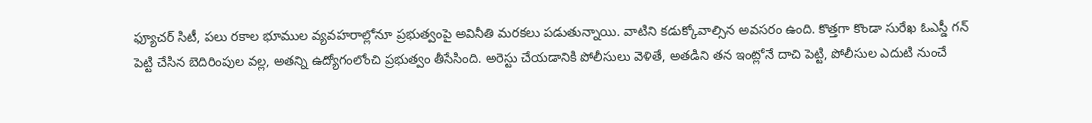ఫ్యూచర్ సిటీ, పలు రకాల భూముల వ్యవహరాల్లోనూ ప్రభుత్వంపై అవినీతి మరకలు పడుతున్నాయి. వాటిని కడుక్కోవాల్సిన అవసరం ఉంది. కొత్తగా కొండా సురేఖ ఓఎస్డీ గన్ పెట్టి చేసిన బెదిరింపుల వల్ల, అతన్ని ఉద్యోగంలోంచి ప్రభుత్వం తీసేసింది. అరెస్టు చేయడానికి పోలీసులు వెళితే, అతడిని తన ఇంట్లోనే దాచి పెట్టి, పోలీసుల ఎదుటి నుంచే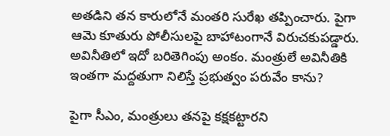అతడిని తన కారులోనే మంతరి సురేఖ తప్పించారు. పైగా ఆమె కూతురు పోలీసులపై బాహాటంగానే విరుచకుపడ్డారు. అవినీతిలో ఇదో బరితెగింపు అంకం. మంత్రులే అవినీతికి ఇంతగా మద్దతుగా నిలిస్తే ప్రభుత్వం పరువేం కాను?

పైగా సీఎం, మంత్రులు తనపై కక్షకట్టారని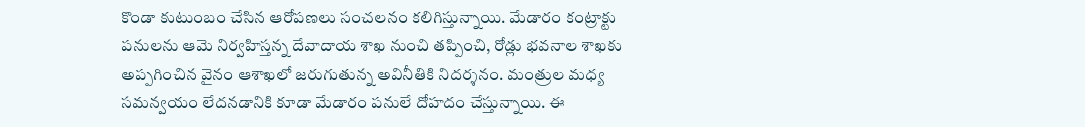కొండా కుటుంబం చేసిన ఆరోపణలు సంచలనం కలిగిస్తున్నాయి. మేడారం కంట్రాక్టు పనులను ఆమె నిర్వహిస్తన్న దేవాదాయ శాఖ నుంచి తప్పించి, రోడ్లు భవనాల శాఖకు అప్పగించిన వైనం ఆశాఖలో జరుగుతున్న అవినీతికి నిదర్శనం. మంత్రుల మధ్య సమన్వయం లేదనడానికి కూడా మేడారం పనులే దోహదం చేస్తున్నాయి. ఈ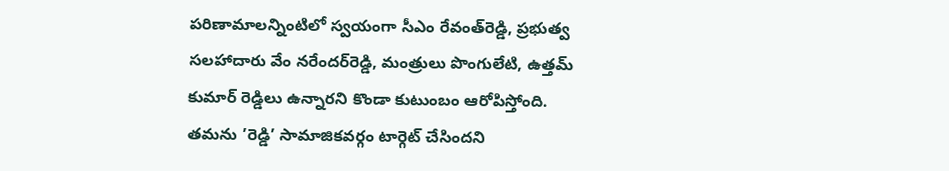పరిణామాలన్నింటిలో స్వయంగా సీఎం రేవంత్‌రెడ్డి, ప్రభుత్వ సలహాదారు వేం నరేందర్‌రెడ్డి, మంత్రులు పొంగులేటి, ఉత్తమ్ కుమార్ రెడ్డిలు ఉన్నారని కొండా కుటుంబం ఆరోపిస్తోంది. తమను ’రెడ్డి’ సామాజికవర్గం టార్గెట్‌ చేసిందని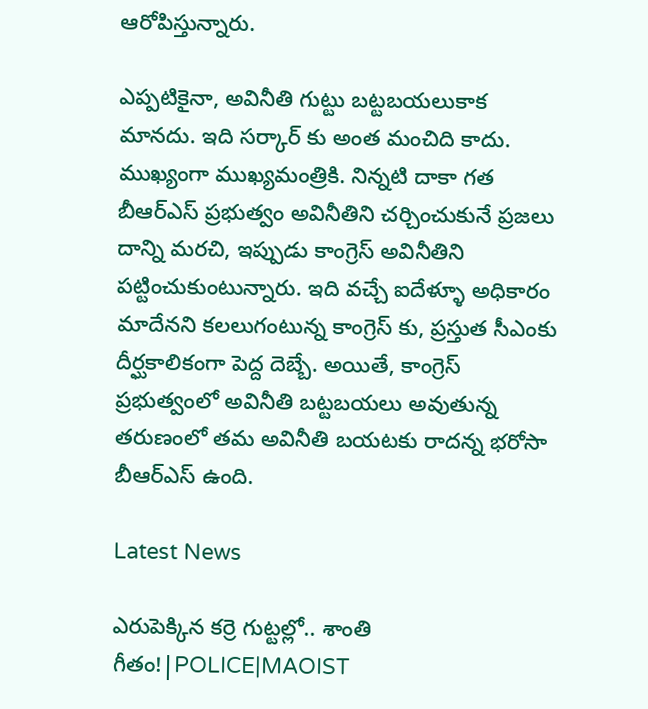ఆరోపిస్తున్నారు.

ఎప్పటికైనా, అవినీతి గుట్టు బట్టబయలుకాక మానదు. ఇది సర్కార్ కు అంత మంచిది కాదు. ముఖ్యంగా ముఖ్యమంత్రికి. నిన్నటి దాకా గత బీఆర్ఎస్ ప్రభుత్వం అవినీతిని చర్చించుకునే ప్రజలు దాన్ని మరచి, ఇప్పుడు కాంగ్రెస్ అవినీతిని పట్టించుకుంటున్నారు. ఇది వచ్చే ఐదేళ్ళూ అధికారం మాదేనని కలలుగంటున్న కాంగ్రెస్ కు, ప్రస్తుత సీఎంకు దీర్ఘకాలికంగా పెద్ద దెబ్బే. అయితే, కాంగ్రెస్ ప్రభుత్వంలో అవినీతి బట్టబయలు అవుతున్న తరుణంలో తమ అవినీతి బయటకు రాదన్న భరోసా బీఆర్ఎస్ ఉంది.

Latest News

ఎరుపెక్కిన కర్రె గుట్టల్లో.. శాంతి గీతం!|POLICE|MAOIST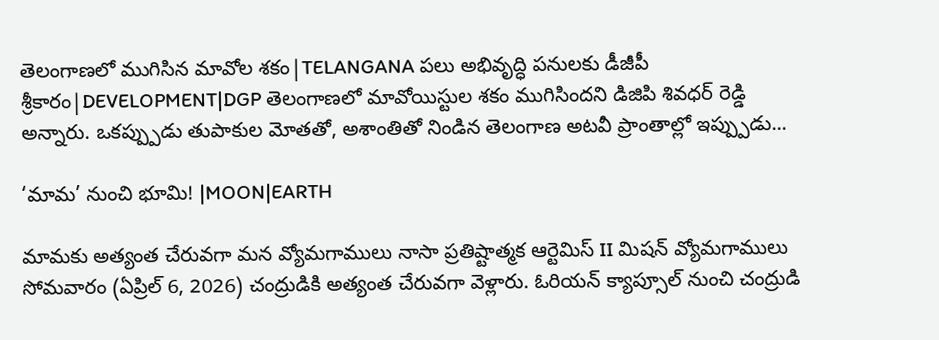తెలంగాణలో ముగిసిన మావోల శకం|TELANGANA పలు అభివృద్ధి పనులకు డీజీపీ శ్రీకారం|DEVELOPMENT|DGP తెలంగాణలో మావోయిస్టుల శకం ముగిసిందని డిజిపి శివధర్ రెడ్డి అన్నారు. ఒకప్ప్పుడు తుపాకుల మోతతో, అశాంతితో నిండిన తెలంగాణ అటవీ ప్రాంతాల్లో ఇప్ప్పుడు...

‘మామ’ నుంచి భూమి! |MOON|EARTH

మామకు అత్యంత చేరువగా మన వ్యోమగాములు నాసా ప్రతిష్టాత్మక ఆర్టెమిస్ II మిషన్ వ్యోమగాములు సోమవారం (ఏప్రిల్ 6, 2026) చంద్రుడికి అత్యంత చేరువగా వెళ్లారు. ఓరియన్ క్యాప్సూల్ నుంచి చంద్రుడి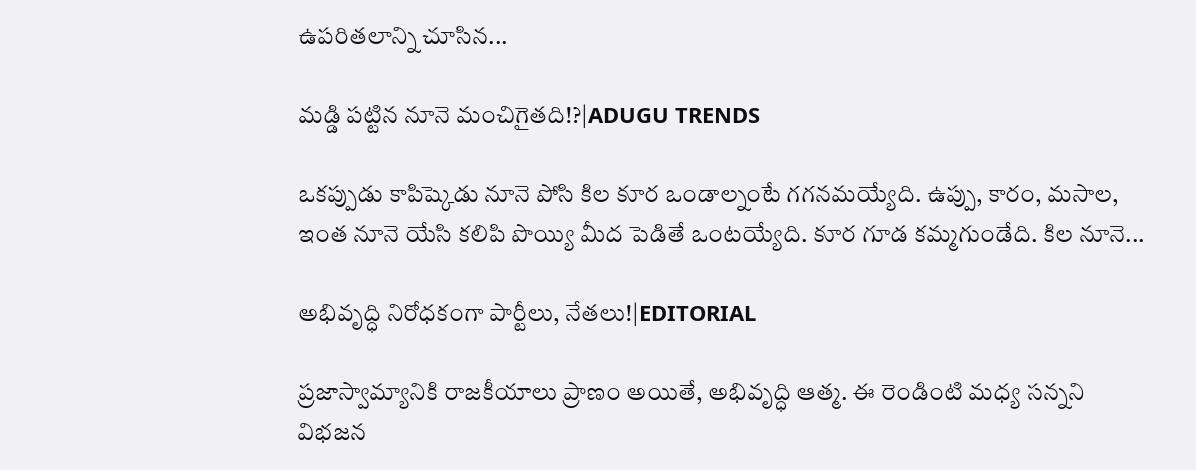ఉపరితలాన్ని చూసిన...

మడ్డి పట్టిన నూనె మంచిగైతది!?|ADUGU TRENDS

ఒకప్పుడు కాపిష్కెడు నూనె పోసి కిల కూర ఒండాల్నంటే గగనమయ్యేది. ఉప్పు, కారం, మసాల, ఇంత నూనె యేసి కలిపి పొయ్యి మీద పెడితే ఒంటయ్యేది. కూర గూడ కమ్మగుండేది. కిల నూనె...

అభివృద్ధి నిరోధకంగా పార్టీలు, నేతలు!|EDITORIAL

ప్రజాస్వామ్యానికి రాజకీయాలు ప్రాణం అయితే, అభివృద్ధి ఆత్మ. ఈ రెండింటి మధ్య సన్నని విభజన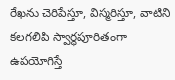రేఖను చెరిపేస్తూ, విస్మరిస్తూ, వాటిని కలగలిపి స్వార్థపూరితంగా ఉపయోగిస్తే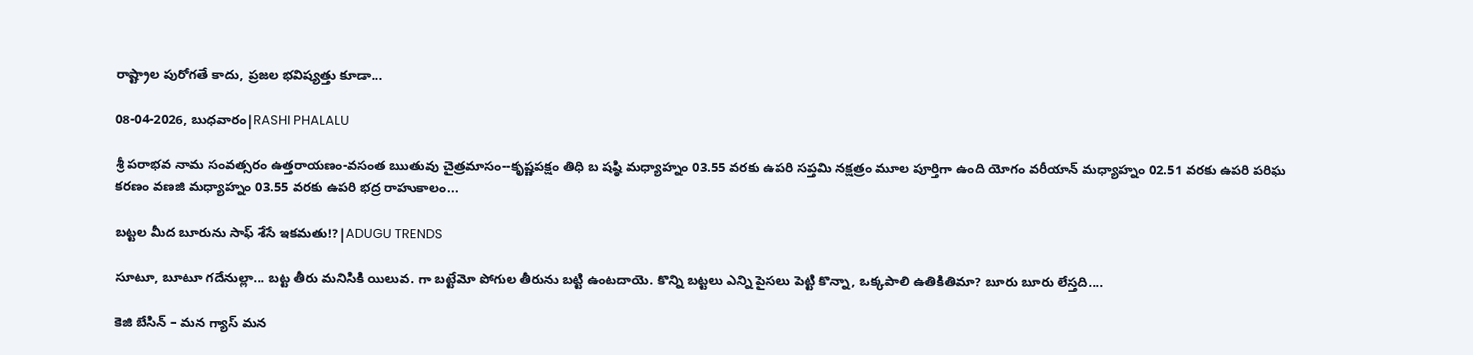రాష్ట్రాల పురోగతే కాదు, ప్రజల భవిష్యత్తు కూడా...

08-04-2026, బుధవారం|RASHI PHALALU

శ్రీ పరాభవ నామ సంవత్సరం ఉత్తరాయణం-వసంత ఋతువు చైత్రమాసం--కృష్ణపక్షం తిధి బ షష్ఠి మధ్యాహ్నం 03.55 వరకు ఉపరి సప్తమి నక్షత్రం మూల పూర్తిగా ఉంది యోగం వరీయాన్ మధ్యాహ్నం 02.51 వరకు ఉపరి పరిఘ కరణం వణజి మధ్యాహ్నం 03.55 వరకు ఉపరి భద్ర రాహుకాలం...

బట్టల మీద బూరును సాఫ్ శేసే ఇకమతు!?|ADUGU TRENDS

సూటూ, బూటూ గదేనుల్లా... బట్ట తీరు మనిసికి యిలువ. గా బట్టేమో పోగుల తీరును బట్టి ఉంటదాయె. కొన్ని బట్టలు ఎన్ని పైసలు పెట్టి కొన్నా, ఒక్కపాలి ఉతికితిమా? బూరు బూరు లేస్తది....

కెజి బేసిన్ – మన గ్యాస్ మన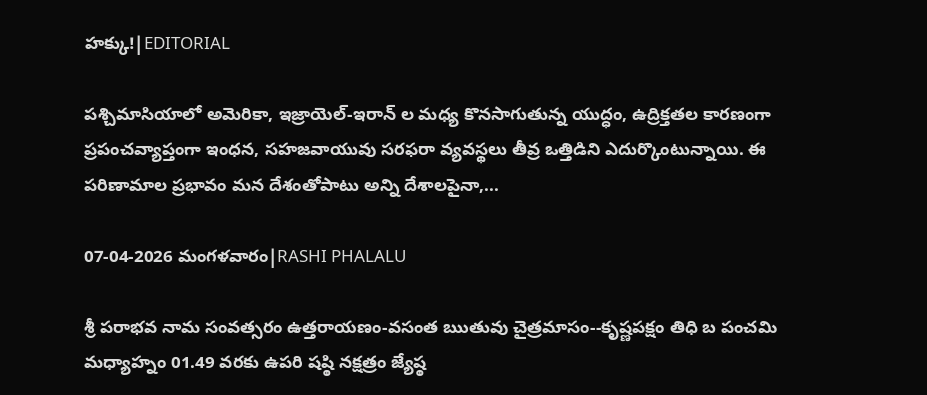హక్కు!|EDITORIAL

పశ్చిమాసియాలో అమెరికా, ఇజ్రాయెల్-ఇరాన్ ల మధ్య కొనసాగుతున్న యుద్ధం, ఉద్రిక్తతల కారణంగా ప్రపంచవ్యాప్తంగా ఇంధన, సహజవాయువు సరఫరా వ్యవస్థలు తీవ్ర ఒత్తిడిని ఎదుర్కొంటున్నాయి. ఈ పరిణామాల ప్రభావం మన దేశంతోపాటు అన్ని దేశాలపైనా,...

07-04-2026 మంగళవారం|RASHI PHALALU

శ్రీ పరాభవ నామ సంవత్సరం ఉత్తరాయణం-వసంత ఋతువు చైత్రమాసం--కృష్ణపక్షం తిధి బ పంచమి మధ్యాహ్నం 01.49 వరకు ఉపరి షష్ఠి నక్షత్రం జ్యేష్ఠ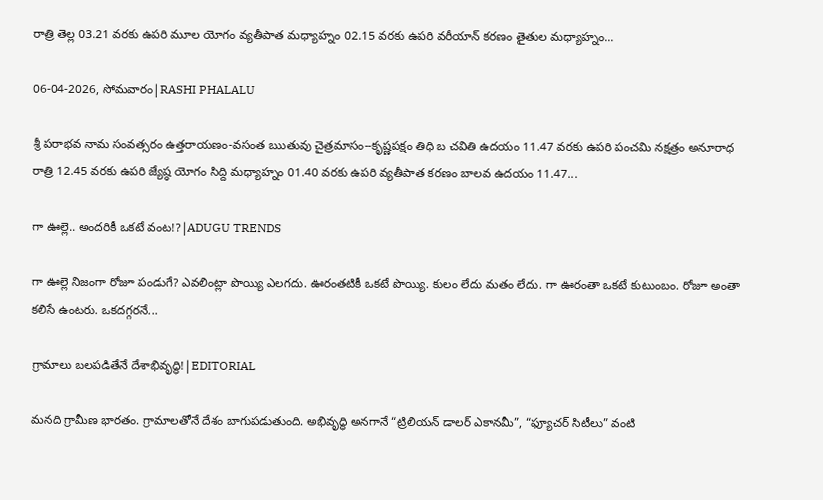రాత్రి తెల్ల 03.21 వరకు ఉపరి మూల యోగం వ్యతీపాత మధ్యాహ్నం 02.15 వరకు ఉపరి వరీయాన్ కరణం తైతుల మధ్యాహ్నం...

06-04-2026, సోమవారం|RASHI PHALALU

శ్రీ పరాభవ నామ సంవత్సరం ఉత్తరాయణం-వసంత ఋతువు చైత్రమాసం--కృష్ణపక్షం తిధి బ చవితి ఉదయం 11.47 వరకు ఉపరి పంచమి నక్షత్రం అనూరాధ రాత్రి 12.45 వరకు ఉపరి జ్యేష్ఠ యోగం సిద్ది మధ్యాహ్నం 01.40 వరకు ఉపరి వ్యతీపాత కరణం బాలవ ఉదయం 11.47...

గా ఊల్లె.. అందరికీ ఒకటే వంట!?|ADUGU TRENDS

గా ఊల్లె నిజంగా రోజూ పండుగే? ఎవలింట్లా పొయ్యి ఎలగదు. ఊరంతటికీ ఒకటే పొయ్యి. కులం లేదు మతం లేదు. గా ఊరంతా ఒకటే కుటుంబం. రోజూ అంతా కలిసే ఉంటరు. ఒకదగ్గరనే...

గ్రామాలు బలపడితేనే దేశాభివృద్ధి!|EDITORIAL

మనది గ్రామీణ భారతం. గ్రామాలతోనే దేశం బాగుపడుతుంది. అభివృద్ధి అనగానే “ట్రిలియన్ డాలర్ ఎకానమీ”, “ఫ్యూచర్ సిటీలు” వంటి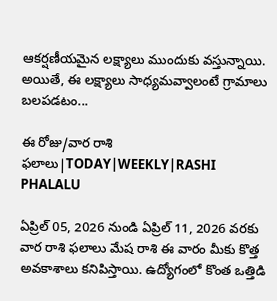ఆకర్షణీయమైన లక్ష్యాలు ముందుకు వస్తున్నాయి. అయితే, ఈ లక్ష్యాలు సాధ్యమవ్వాలంటే గ్రామాలు బలపడటం...

ఈ రోజు/వార రాశి ఫలాలు|TODAY|WEEKLY|RASHI PHALALU

ఏప్రిల్ 05, 2026 నుండి ఏప్రిల్ 11, 2026 వరకు వార రాశి ఫలాలు మేష రాశి ఈ వారం మీకు కొత్త అవకాశాలు కనిపిస్తాయి. ఉద్యోగంలో కొంత ఒత్తిడి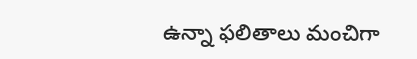ఉన్నా ఫలితాలు మంచిగా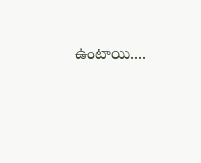ఉంటాయి....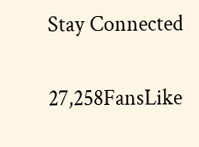Stay Connected

27,258FansLike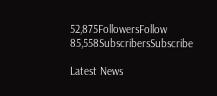52,875FollowersFollow
85,558SubscribersSubscribe

Latest News